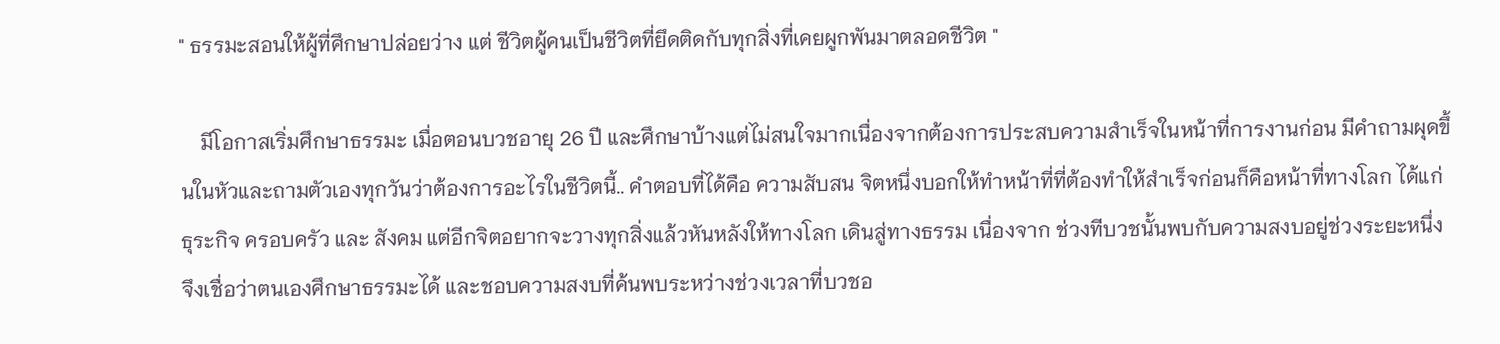" ธรรมะสอนให้ผู้ที่ศึกษาปล่อยว่าง แต่ ชีวิตผู้คนเป็นชีวิตที่ยึดติดกับทุกสิ่งที่เคยผูกพันมาตลอดชีวิต "

    มีโอกาสเริ่มศึกษาธรรมะ เมื่อตอนบวชอายุ 26 ปี และศึกษาบ้างแต่ไม่สนใจมากเนื่องจากต้องการประสบความสำเร็จในหน้าที่การงานก่อน มีคำถามผุดขึ้นในหัวและถามตัวเองทุกวันว่าต้องการอะไรในชีวิตนี้.. คำตอบที่ได้คือ ความสับสน จิตหนึ่งบอกให้ทำหน้าที่ที่ต้องทำให้สำเร็จก่อนก็คือหน้าที่ทางโลก ได้แก่ ธุระกิจ ครอบครัว และ สังคม แต่อีกจิตอยากจะวางทุกสิ่งแล้วหันหลังให้ทางโลก เดินสู่ทางธรรม เนื่องจาก ช่วงทีบวชนั้นพบกับความสงบอยู่ช่วงระยะหนึ่ง จึงเชื่อว่าตนเองศึกษาธรรมะได้ และชอบความสงบที่ค้นพบระหว่างช่วงเวลาที่บวชอ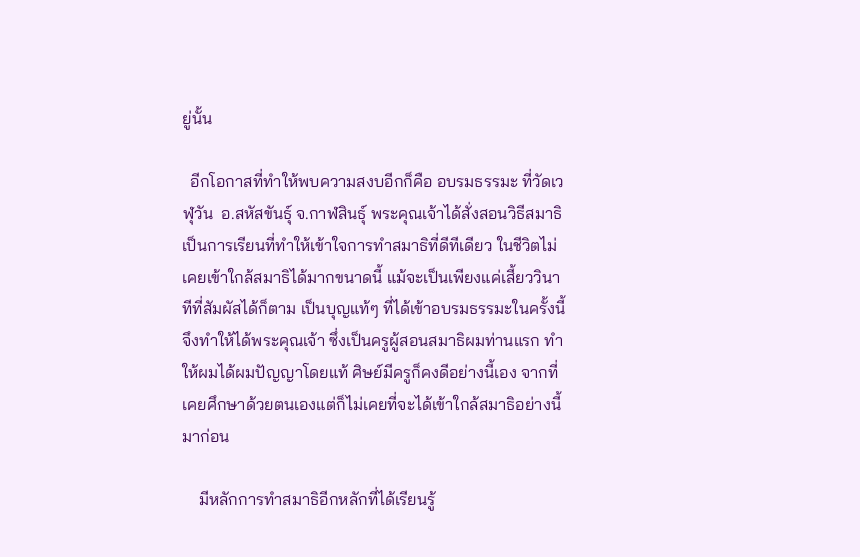ยู่นั้น

  อีกโอกาสที่ทำให้พบความสงบอีกก็คือ อบรมธรรมะ ที่วัดเวฬุวัน  อ.สหัสขันธุ์ จ.กาฬสินธุ์ พระคุณเจ้าได้สั่งสอนวิธีสมาธิ เป็นการเรียนที่ทำให้เข้าใจการทำสมาธิที่ดีทีเดียว ในชีวิตไม่เคยเข้าใกล้สมาธิได้มากขนาดนี้ แม้จะเป็นเพียงแค่เสี้ยววินาทีที่สัมผัสได้ก็ตาม เป็นบุญแท้ๆ ที่ได้เข้าอบรมธรรมะในครั้งนี้ จึงทำให้ได้พระคุณเจ้า ซึ่งเป็นครูผู้สอนสมาธิผมท่านแรก ทำให้ผมได้ผมปัญญาโดยแท้ ศิษย์มีครูก็คงดีอย่างนี้เอง จากที่เคยศึกษาด้วยตนเองแต่ก็ไม่เคยที่จะได้เข้าใกล้สมาธิอย่างนี้มาก่อน

    มีหลักการทำสมาธิอีกหลักที่ได้เรียนรู้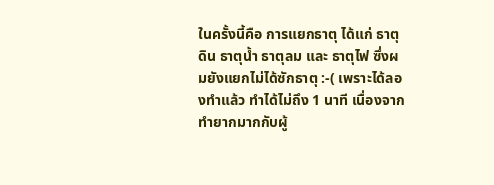ในครั้งนี้คือ การแยกธาตุ ได้แก่ ธาตุดิน ธาตุน้ำ ธาตุลม และ ธาตุไฟ ซึ่งผมยังแยกไม่ได้ซักธาตุ :-( เพราะได้ลองทำแล้ว ทำได้ไม่ถึง 1 นาที เนื่องจากทำยากมากกับผู้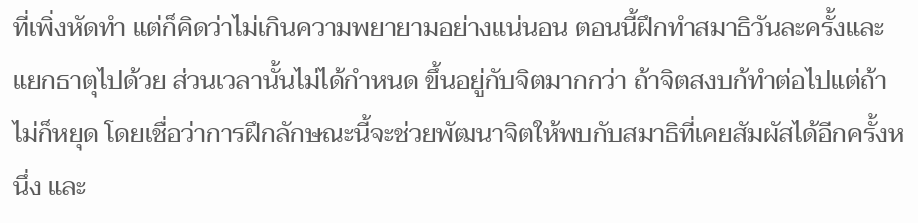ที่เพิ่งหัดทำ แต่ก็คิดว่าไม่เกินความพยายามอย่างแน่นอน ตอนนี้ฝึกทำสมาธิวันละครั้งและแยกธาตุไปด้วย ส่วนเวลานั้นไม่ได้กำหนด ขึ้นอยู่กับจิตมากกว่า ถ้าจิตสงบก้ทำต่อไปแต่ถ้าไม่ก็หยุด โดยเชื่อว่าการฝึกลักษณะนี้จะช่วยพัฒนาจิตให้พบกับสมาธิที่เคยสัมผัสได้อีกครั้งหนึ่ง และ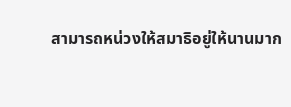สามารถหน่วงให้สมาธิอยู่ให้นานมาก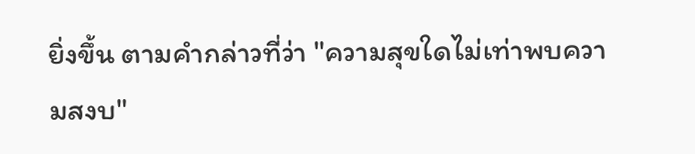ยิ่งขึ้น ตามคำกล่าวที่ว่า "ความสุขใดไม่เท่าพบความสงบ"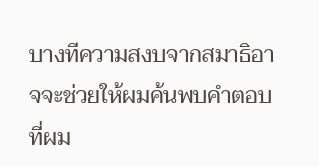บางทีความสงบจากสมาธิอาจจะช่วยให้ผมค้นพบคำตอบที่ผม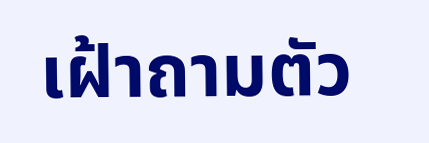เฝ้าถามตัว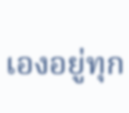เองอยู่ทุก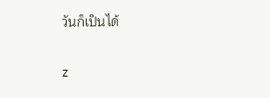วันก็เป็นได้

z